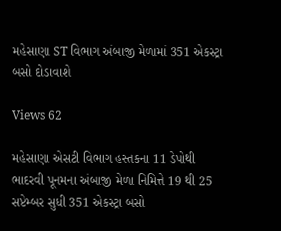મહેસાણા ST વિભાગ અંબાજી મેળામાં 351 એકસ્ટ્રા બસો દોડાવાશે

Views 62

મહેસાણા એસટી વિભાગ હસ્તકના 11 ડેપોથી ભાદરવી પૂનમના અંબાજી મેળા નિમિત્તે 19 થી 25 સપ્ટેમ્બર સુધી 351 એકસ્ટ્રા બસો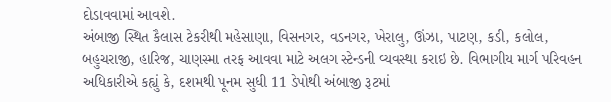દોડાવવામાં આવશે.
અંબાજી સ્થિત કૈલાસ ટેકરીથી મહેસાણા, વિસનગર, વડનગર, ખેરાલુ, ઊંઝા, પાટણ, કડી, કલોલ, બહુચરાજી, હારિજ, ચાણસ્મા તરફ આવવા માટે અલગ સ્ટેન્ડની વ્યવસ્થા કરાઇ છે. વિભાગીય માર્ગ પરિવહન અધિકારીએ કહ્યું કે, દશમથી પૂનમ સુધી 11 ડેપોથી અંબાજી રૂટમાં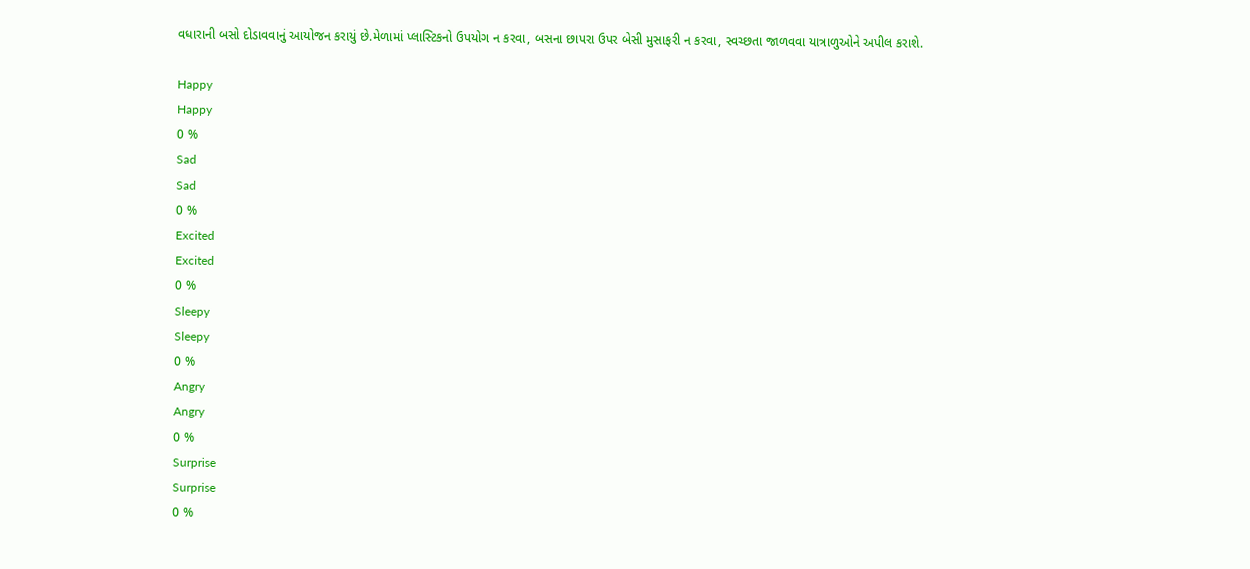વધારાની બસો દોડાવવાનું આયોજન કરાયું છે.મેળામાં પ્લાસ્ટિકનો ઉપયોગ ન કરવા, બસના છાપરા ઉપર બેસી મુસાફરી ન કરવા, સ્વચ્છતા જાળવવા યાત્રાળુઓને અપીલ કરાશે.

Happy
Happy
0 %
Sad
Sad
0 %
Excited
Excited
0 %
Sleepy
Sleepy
0 %
Angry
Angry
0 %
Surprise
Surprise
0 %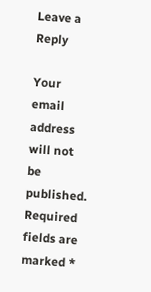Leave a Reply

Your email address will not be published. Required fields are marked *